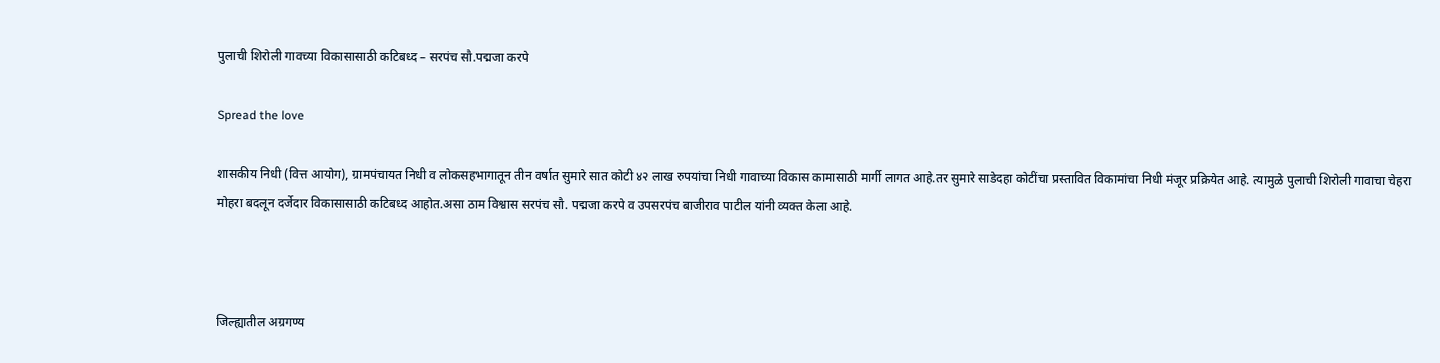पुलाची शिरोली गावच्या विकासासाठी कटिबध्द – सरपंच सौ.पद्मजा करपे

Spread the love

शासकीय निधी (वित्त आयोग), ग्रामपंचायत निधी व लोकसहभागातून तीन वर्षात सुमारे सात कोटी ४२ लाख रुपयांचा निधी गावाच्या विकास कामासाठी मार्गी लागत आहे.तर सुमारे साडेदहा कोटींचा प्रस्तावित विकामांचा निधी मंजूर प्रक्रियेत आहे. त्यामुळे पुलाची शिरोली गावाचा चेहरा मोहरा बदलून दर्जेदार विकासासाठी कटिबध्द आहोत.असा ठाम विश्वास सरपंच सौ. पद्मजा करपे व उपसरपंच बाजीराव पाटील यांनी व्यक्त केला आहे.



जिल्ह्यातील अग्रगण्य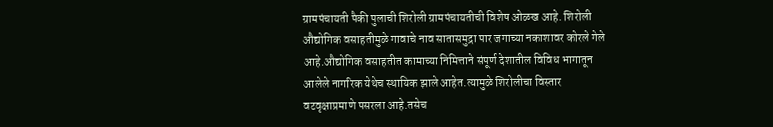ग्रामपंचायती पैकी पुलाची शिरोली ग्रामपंचायतीची विशेष ओळख आहे. शिरोली औद्योगिक वसाहतीमुळे गावाचे नाव सातासमुद्रा पार जगाच्या नकाशावर कोरले गेले आहे.औद्योगिक वसाहतीत कामाच्या निमित्ताने संपूर्ण देशातील विविध भागातून आलेले नागरिक येथेच स्थायिक झाले आहेत.त्यामुळे शिरोलीचा विस्तार वटवृक्षाप्रमाणे पसरला आहे.तसेच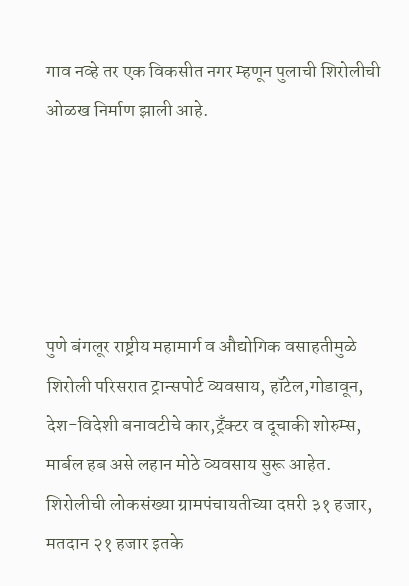गाव नव्हे तर एक विकसीत नगर म्हणून पुलाची शिरोलीची ओळख निर्माण झाली आहे.





पुणे बंगलूर राष्ट्रीय महामार्ग व औद्योगिक वसाहतीमुळे शिरोली परिसरात ट्रान्सपोर्ट व्यवसाय, हॉटेल,गोडावून, देश-विदेशी बनावटीचे कार,ट्रँक्टर व दूचाकी शोरुम्स, मार्बल हब असे लहान मोठे व्यवसाय सुरू आहेत. शिरोलीची लोकसंख्या ग्रामपंचायतीच्या दप्तरी ३१ हजार, मतदान २१ हजार इतके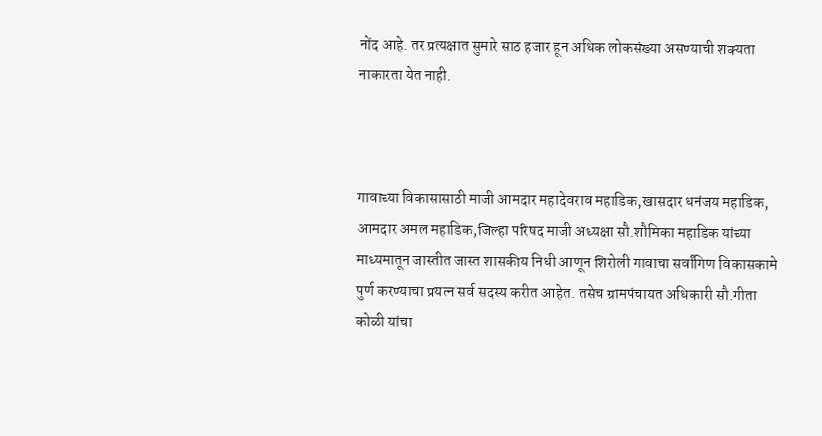नोंद आहे. तर प्रत्यक्षात सुमारे साठ हजार हून अधिक लोकसंख्या असण्याची शक्यता नाकारता येत नाही.



गावाच्या विकासासाठी माजी आमदार महादेवराव महाडिक,खासदार धनंजय महाडिक, आमदार अमल महाडिक,जिल्हा परिषद माजी अध्यक्षा सौ.शौमिका महाडिक यांच्या माध्यमातून जास्तीत जास्त शासकीय निधी आणून शिरोली गावाचा सर्वांगिण विकासकामे पुर्ण करण्याचा प्रयत्न सर्व सदस्य करीत आहेत. तसेच ग्रामपंचायत अधिकारी सौ.गीता कोळी यांचा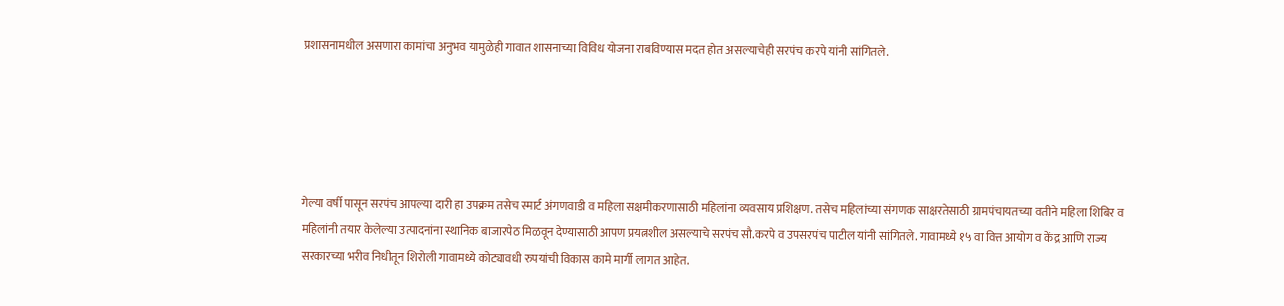प्रशासनामधील असणारा कामांचा अनुभव यामुळेही गावात शासनाच्या विविध योजना राबविण्यास मदत होत असल्याचेही सरपंच करपे यांनी सांगितले.





गेल्या वर्षी पासून सरपंच आपल्या दारी हा उपक्रम तसेच स्मार्ट अंगणवाडी व महिला सक्षमीकरणासाठी महिलांना व्यवसाय प्रशिक्षण. तसेच महिलांच्या संगणक साक्षरतेसाठी ग्रामपंचायतच्या वतीने महिला शिबिर व महिलांनी तयार केलेल्या उत्पादनांना स्थानिक बाजारपेठ मिळवून देण्यासाठी आपण प्रयत्नशील असल्याचे सरपंच सौ.करपे व उपसरपंच पाटील यांनी सांगितले. गावामध्ये १५ वा वित्त आयोग व केंद्र आणि राज्य सरकारच्या भरीव निधीतून शिरोली गावामध्ये कोट्यावधी रुपयांची विकास कामे मार्गी लागत आहेत.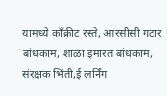यामध्ये काँक्रीट रस्ते, आरसीसी गटार बांधकाम, शाळा इमारत बांधकाम, संरक्षक भिंती,ई लर्निंग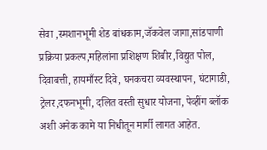सेवा ,स्मशानभूमी शेड बांधकाम,जॅकवेल जागा,सांडपाणी प्रक्रिया प्रकल्प,महिलांना प्रशिक्षण शिबीर,विद्युत पोल, दिवाबत्ती, हायमाँस्ट दिवे, घनकचरा व्यवस्थापन, घंटागाडी, ट्रेलर,दफनभूमी, दलित वस्ती सुधार योजना, पेव्हींग ब्लॉक अशी अनेक कामे या निधीतून मार्गी लागत आहेत.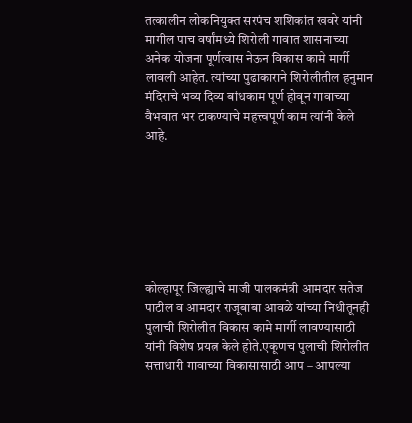तत्कालीन लोकनियुक्त सरपंच शशिकांत खवरे यांनी मागील पाच वर्षांमध्ये शिरोली गावात शासनाच्या अनेक योजना पूर्णत्वास नेऊन विकास कामे मार्गी लावली आहेत. त्यांच्या पुढाकाराने शिरोलीतील हनुमान मंदिराचे भव्य दिव्य बांधकाम पूर्ण होवून गावाच्या वैभवात भर टाकण्याचे महत्त्वपूर्ण काम त्यांनी केले आहे.







कोल्हापूर जिल्ह्याचे माजी पालकमंत्री आमदार सतेज पाटील व आमदार राजूबाबा आवळे यांच्या निधीतूनही पुलाची शिरोलीत विकास कामे मार्गी लावण्यासाठी यांनी विशेष प्रयत्न केले होते.एकूणच पुलाची शिरोलीत सत्ताधारी गावाच्या विकासासाठी आप – आपल्या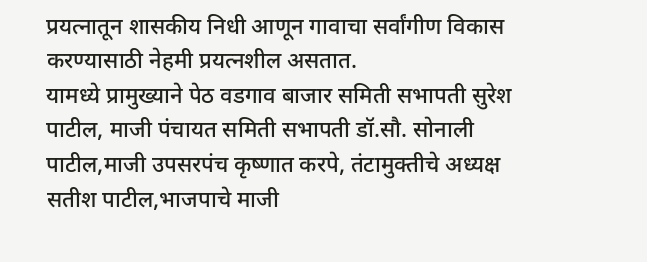प्रयत्नातून शासकीय निधी आणून गावाचा सर्वांगीण विकास करण्यासाठी नेहमी प्रयत्नशील असतात.
यामध्ये प्रामुख्याने पेठ वडगाव बाजार समिती सभापती सुरेश पाटील, माजी पंचायत समिती सभापती डॉ.सौ. सोनाली पाटील,माजी उपसरपंच कृष्णात करपे, तंटामुक्तीचे अध्यक्ष सतीश पाटील,भाजपाचे माजी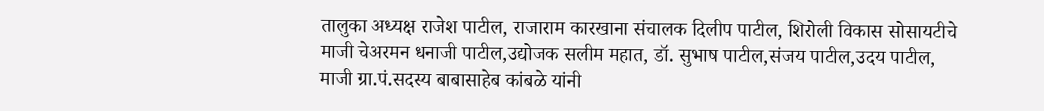तालुका अध्यक्ष राजेश पाटील, राजाराम कारखाना संचालक दिलीप पाटील, शिरोली विकास सोसायटीचे माजी चेअरमन धनाजी पाटील,उद्योजक सलीम महात, डॉ. सुभाष पाटील,संजय पाटील,उदय पाटील, माजी ग्रा.पं.सदस्य बाबासाहेब कांबळे यांनी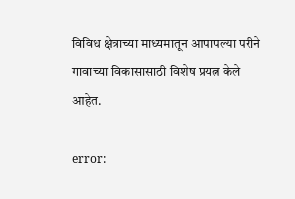विविध क्षेत्राच्या माध्यमातून आपापल्या परीने गावाच्या विकासासाठी विशेष प्रयत्न केले आहेत.

error: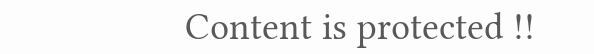Content is protected !!